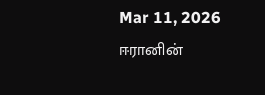Mar 11, 2026
ஈரானின்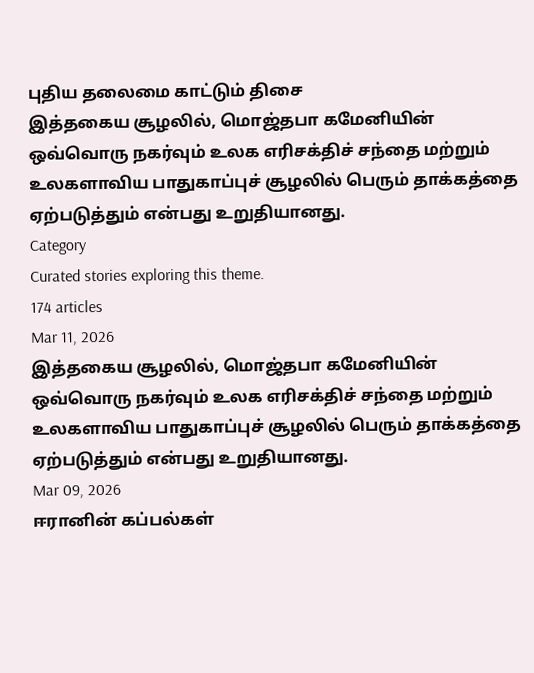புதிய தலைமை காட்டும் திசை
இத்தகைய சூழலில், மொஜ்தபா கமேனியின் ஒவ்வொரு நகர்வும் உலக எரிசக்திச் சந்தை மற்றும் உலகளாவிய பாதுகாப்புச் சூழலில் பெரும் தாக்கத்தை ஏற்படுத்தும் என்பது உறுதியானது.
Category
Curated stories exploring this theme.
174 articles
Mar 11, 2026
இத்தகைய சூழலில், மொஜ்தபா கமேனியின் ஒவ்வொரு நகர்வும் உலக எரிசக்திச் சந்தை மற்றும் உலகளாவிய பாதுகாப்புச் சூழலில் பெரும் தாக்கத்தை ஏற்படுத்தும் என்பது உறுதியானது.
Mar 09, 2026
ஈரானின் கப்பல்கள்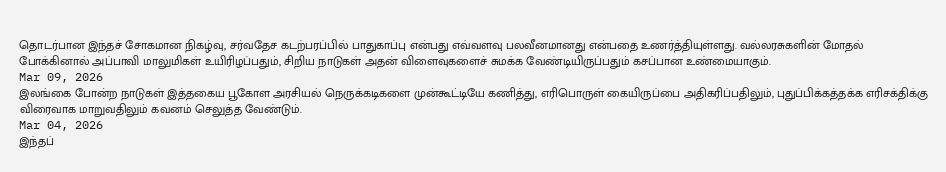தொடர்பான இந்தச் சோகமான நிகழ்வு, சர்வதேச கடற்பரப்பில் பாதுகாப்பு என்பது எவ்வளவு பலவீனமானது என்பதை உணர்த்தியுள்ளது. வல்லரசுகளின் மோதல் போக்கினால் அப்பாவி மாலுமிகள் உயிரிழப்பதும், சிறிய நாடுகள் அதன் விளைவுகளைச் சுமக்க வேண்டியிருப்பதும் கசப்பான உண்மையாகும்.
Mar 09, 2026
இலங்கை போன்ற நாடுகள் இத்தகைய பூகோள அரசியல் நெருக்கடிகளை முன்கூட்டியே கணித்து, எரிபொருள் கையிருப்பை அதிகரிப்பதிலும், புதுப்பிக்கத்தக்க எரிசக்திக்கு விரைவாக மாறுவதிலும் கவனம் செலுத்த வேண்டும்.
Mar 04, 2026
இந்தப்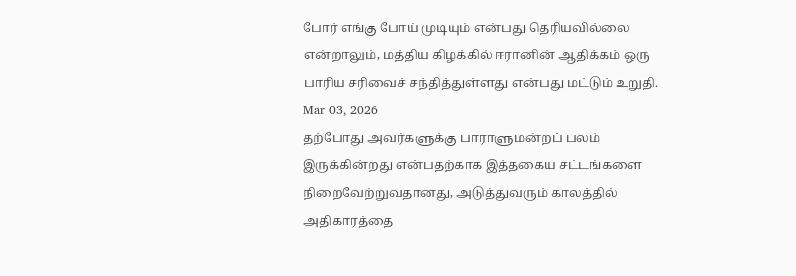போர் எங்கு போய் முடியும் என்பது தெரியவில்லை என்றாலும், மத்திய கிழக்கில் ஈரானின் ஆதிக்கம் ஒரு பாரிய சரிவைச் சந்தித்துள்ளது என்பது மட்டும் உறுதி.
Mar 03, 2026
தற்போது அவர்களுக்கு பாராளுமன்றப் பலம் இருக்கின்றது என்பதற்காக இத்தகைய சட்டங்களை நிறைவேற்றுவதானது, அடுத்துவரும் காலத்தில் அதிகாரத்தை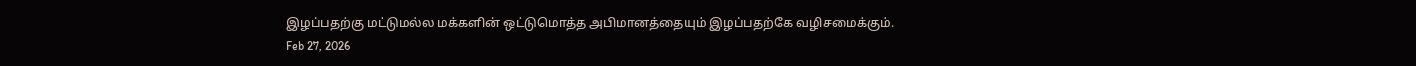இழப்பதற்கு மட்டுமல்ல மக்களின் ஒட்டுமொத்த அபிமானத்தையும் இழப்பதற்கே வழிசமைக்கும்.
Feb 27, 2026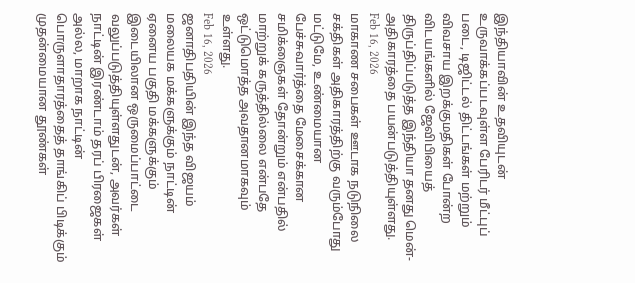இந்தியாவின் உதவியுடன் உருவாக்கப்படவுள்ள பேரிடர் மீட்புப் படை, டிஜிட்டல் திட்டங்கள் மற்றும் விவசாய இறக்குமதிகள் போன்ற விடயங்களில் ஜேவிபியைத் திருப்திப்படுத்த இந்தியா தனது மென்-அதிகாரத்தை பயன்படுத்தியுள்ளது.
Feb 16, 2026
மாகாண சபைகள் ஊடாக நடுநிலை சக்திகள் அதிகாரத்திற்கு வரும்போது மட்டுமே, உண்மையான பேச்சுவார்த்தை மேசைக்கான சமிக்ஞைகள் தோன்றும் என்பதில் மாற்றுக் கருத்தில்லை என்பதே ஒட்டுமொத்த அவதானமாகவும் உள்ளது.
Feb 16, 2026
ஜனாதிபதியின் இந்த விஜயம் மலையக மக்களுக்கும் நாட்டின் ஏனைய பகுதி மக்களுக்கும் இடையிலான ஒருமைப்பாட்டை வலுப்படுத்தியுள்ளதுடன், அவர்கள் நாட்டின் இரண்டாம் தரப் பிரஜைகள் அல்ல, மாறாக நாட்டின் பொருளாதாரத்தைத் தாங்கிப் பிடிக்கும் முதன்மையான தூண்கள்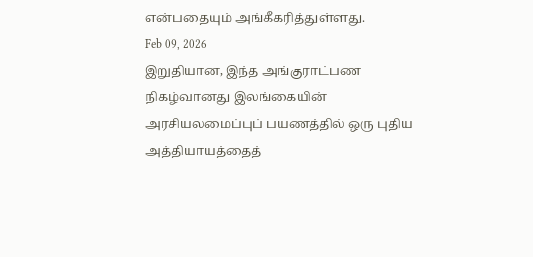என்பதையும் அங்கீகரித்துள்ளது.
Feb 09, 2026
இறுதியான, இந்த அங்குராட்பண நிகழ்வானது இலங்கையின் அரசியலமைப்புப் பயணத்தில் ஒரு புதிய அத்தியாயத்தைத்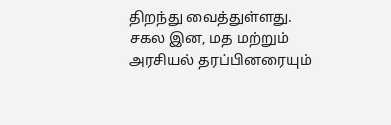திறந்து வைத்துள்ளது. சகல இன, மத மற்றும் அரசியல் தரப்பினரையும்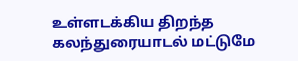உள்ளடக்கிய திறந்த கலந்துரையாடல் மட்டுமே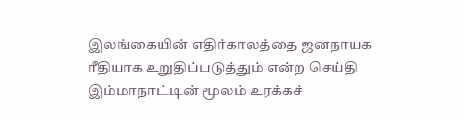இலங்கையின் எதிர்காலத்தை ஜனநாயக ரீதியாக உறுதிப்படுத்தும் என்ற செய்தி இம்மாநாட்டின் மூலம் உரக்கச்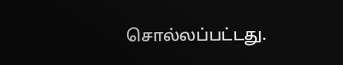சொல்லப்பட்டது.